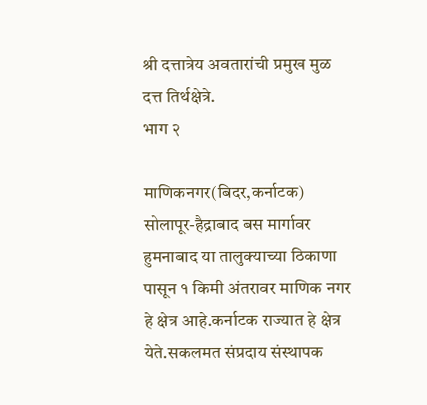श्री दत्तात्रेय अवतारांची प्रमुख मुळ दत्त तिर्थक्षेत्रे.
भाग २

माणिकनगर(बिदर,कर्नाटक)
सोलापूर-हैद्राबाद बस मार्गावर हुमनाबाद या तालुक्याच्या ठिकाणा पासून १ किमी अंतरावर माणिक नगर हे क्षेत्र आहे.कर्नाटक राज्यात हे क्षेत्र येते.सकलमत संप्रदाय संस्थापक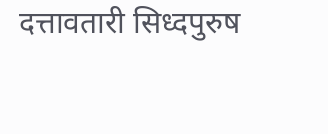दत्तावतारी सिध्दपुरुष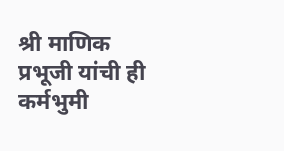श्री माणिक प्रभूजी यांची ही कर्मभुमी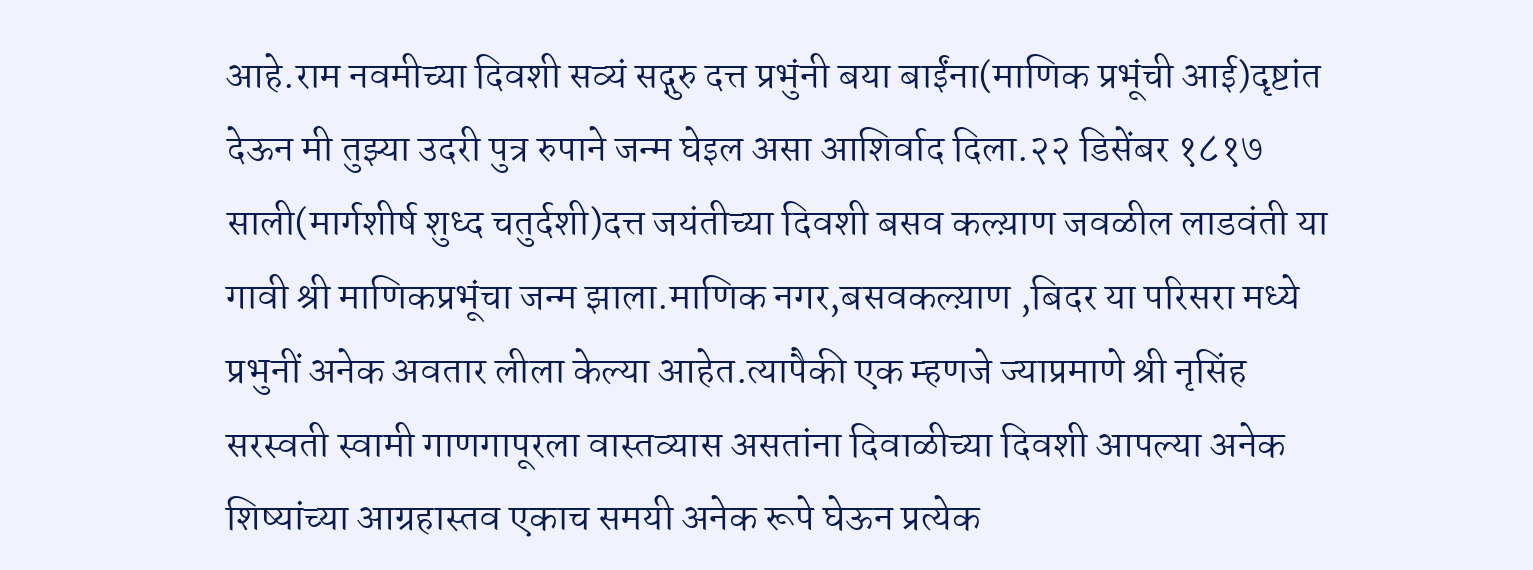आहे.राम नवमीच्या दिवशी सव्यं सद्गुरु दत्त प्रभुंनी बया बाईंना(माणिक प्रभूंची आई)दृष्टांत देऊन मी तुझ्या उदरी पुत्र रुपाने जन्म घेइल असा आशिर्वाद दिला.२२ डिसेंबर १८१७ साली(मार्गशीर्ष शुध्द चतुर्दशी)दत्त जयंतीच्या दिवशी बसव कल्य़ाण जवळील लाडवंती या गावी श्री माणिकप्रभूंचा जन्म झाला.माणिक नगर,बसवकल्य़ाण ,बिदर या परिसरा मध्ये प्रभुनीं अनेक अवतार लीला केल्या आहेत.त्यापैकी एक म्हणजे ज्याप्रमाणे श्री नृसिंह सरस्वती स्वामी गाणगापूरला वास्तव्यास असतांना दिवाळीच्या दिवशी आपल्या अनेक शिष्यांच्या आग्रहास्तव एकाच समयी अनेक रूपे घेऊन प्रत्येक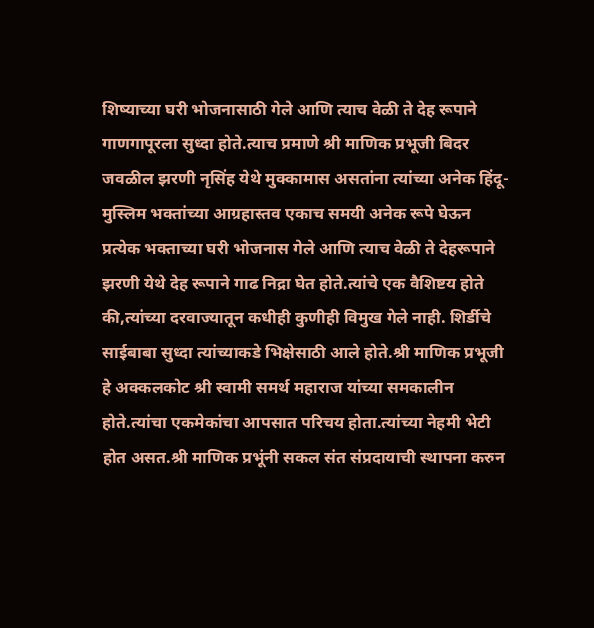शिष्याच्या घरी भोजनासाठी गेले आणि त्याच वेळी ते देह रूपाने गाणगापूरला सुध्दा होते.त्याच प्रमाणे श्री माणिक प्रभूजी बिदर जवळील झरणी नृसिंह येथे मुक्कामास असतांना त्यांच्या अनेक हिंदू-मुस्लिम भक्तांच्या आग्रहास्तव एकाच समयी अनेक रूपे घेऊन प्रत्येक भक्ताच्या घरी भोजनास गेले आणि त्याच वेळी ते देहरूपाने झरणी येथे देह रूपाने गाढ निद्रा घेत होते.त्यांचे एक वैशिष्टय होते की,त्यांच्या दरवाज्यातून कधीही कुणीही विमुख गेले नाही. शिर्डीचे साईबाबा सुध्दा त्यांच्याकडे भिक्षेसाठी आले होते.श्री माणिक प्रभूजी हे अक्कलकोट श्री स्वामी समर्थ महाराज यांच्या समकालीन होते.त्यांचा एकमेकांचा आपसात परिचय होता.त्यांच्या नेहमी भेटी होत असत.श्री माणिक प्रभूंनी सकल संत संप्रदायाची स्थापना करुन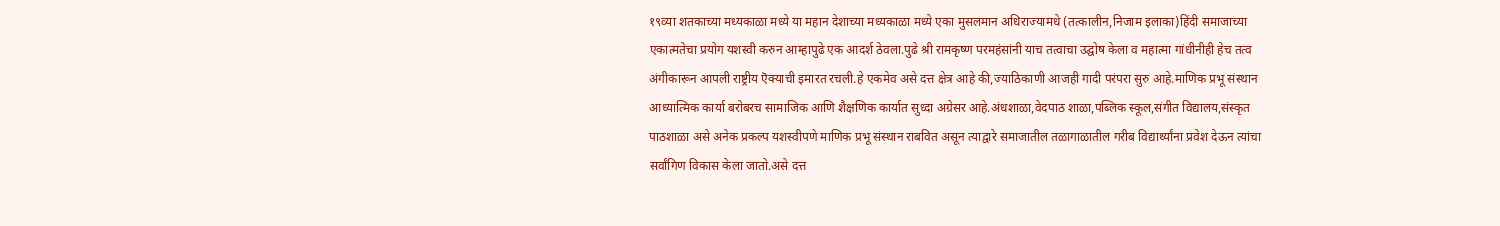१९व्या शतकाच्या मध्यकाळा मध्ये या महान देशाच्या मध्यकाळा मध्ये एका मुसलमान अधिराज्यामधे (तत्कालीन,निजाम इलाका)हिंदी समाजाच्या एकात्मतेचा प्रयोग यशस्वी करुन आम्हापुढे एक आदर्श ठेवला.पुढे श्री रामकृष्ण परमहंसांनी याच तत्वाचा उद्घोष केला व महात्मा गांधीनीही हेच तत्व अंगीकारून आपली राष्ट्रीय ऎक्याची इमारत रचली.हे एकमेव असे दत्त क्षेत्र आहे की,ज्याठिकाणी आजही गादी परंपरा सुरु आहे.माणिक प्रभू संस्थान आध्यात्मिक कार्या बरोबरच सामाजिक आणि शैक्षणिक कार्यात सुध्दा अग्रेसर आहे.अंधशाळा,वेदपाठ शाळा,पब्लिक स्कूल,संगीत विद्यालय,संस्कृत पाठशाळा असे अनेक प्रकल्प यशस्वीपणे माणिक प्रभू संस्थान राबवित असून त्याद्वारे समाजातील तळागाळातील गरीब विद्यार्थ्यांना प्रवेश देऊन त्यांचा सर्वांगिण विकास केला जातो.असे दत्त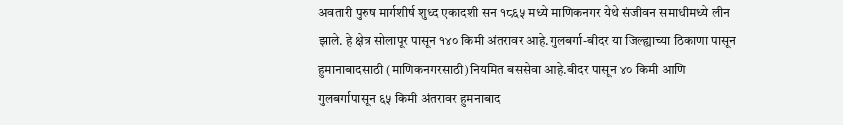अवतारी पुरुष मार्गशीर्ष शुध्द एकादशी सन १८६५ मध्ये माणिकनगर येथे संजीवन समाधीमध्ये लीन झाले. हे क्षेत्र सोलापूर पासून १४० किमी अंतरावर आहे.गुलबर्गा-बीदर या जिल्ह्याच्या ठिकाणा पासून हुमानाबादसाठी (माणिकनगरसाठी)नियमित बससेवा आहे.बीदर पासून ४० किमी आणि गुलबर्गापासून ६५ किमी अंतरावर हुमनाबाद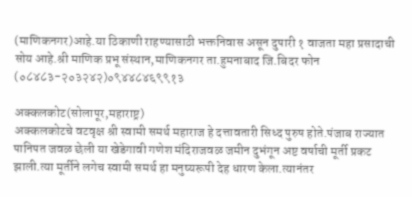(माणिकनगर)आहे.या ठिकाणी राहण्यासाठी भक्तनिवास असून दुपारी १ वाजता महा प्रसादाची सोय आहे.श्री माणिक प्रभू संस्थान,माणिकनगर ता.हुमनाबाद जि.बिदर फोन
(०८४८३-२०३२४२)०९४४८४६९९१३

अक्कलकोट(सोलापूर,महाराष्ट्र)
अक्कलकोटचे वटवृक्ष श्री स्वामी समर्थ महाराज हे दत्तावतारी सिध्द पुरुष होते.पंजाब राज्यात पानिपत जवळ छेली या खेडेगावी गणेश मंदिराजवळ जमीन दुभंगून अष्ट वर्षाची मूर्ती प्रकट झाली.त्या मूर्तीने लगेच स्वामी समर्थ हा मनुष्यरूपी देह धारण केला.त्यानंतर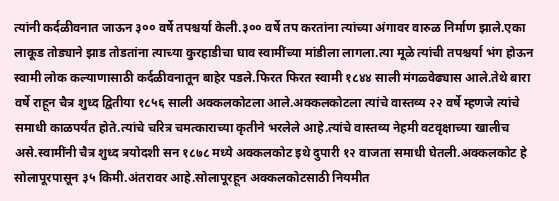त्यांनी कर्दळीवनात जाऊन ३०० वर्षे तपश्चर्या केली.३०० वर्षे तप करतांना त्यांच्या अंगावर वारुळ निर्माण झाले.एका लाकूड तोड्याने झाड तोडतांना त्याच्या कुरहाडीचा घाव स्वामींच्या मांडीला लागला.त्या मूळे त्यांची तपश्चर्या भंग होऊन स्वामी लोक कल्याणासाठी कर्दळीवनातून बाहेर पडले.फिरत फिरत स्वामी १८४४ साली मंगळ्वेढ्यास आले.तेथे बारा वर्षे राहून चैत्र शुध्द द्वितीया १८५६ साली अक्कलकोटला आले.अक्कलकोटला त्यांचे वास्तव्य २२ वर्षे म्हणजे त्यांचे समाधी काळपर्यंत होते.त्यांचे चरित्र चमत्काराच्या कृतीने भरलेले आहे.त्यांचे वास्तव्य नेहमी वटवृक्षाच्या खालीच असे.स्वामींनी चैत्र शुध्द त्रयोदशी सन १८७८ मध्ये अक्कलकोट इथे दुपारी १२ वाजता समाधी घेतली.अक्कलकोट हे सोलापूरपासून ३५ किमी.अंतरावर आहे.सोलापूरहून अक्कलकोटसाठी नियमीत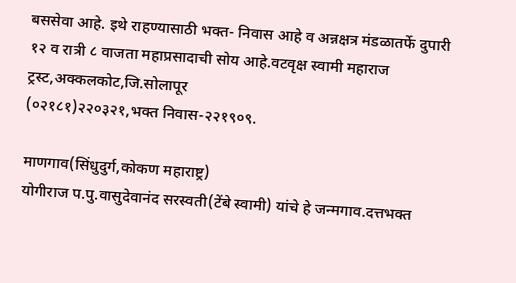बससेवा आहे. इथे राहण्यासाठी भक्त- निवास आहे व अन्नक्षत्र मंडळातर्फे दुपारी १२ व रात्री ८ वाजता महाप्रसादाची सोय आहे.वटवृक्ष स्वामी महाराज ट्रस्ट,अक्कलकोट,जि.सोलापूर
(०२१८१)२२०३२१,भक्त निवास-२२१९०९.

माणगाव(सिंधुदुर्ग,कोकण महाराष्ट्र)
योगीराज प.पु.वासुदेवानंद सरस्वती(टेंबे स्वामी) यांचे हे जन्मगाव.दत्तभक्त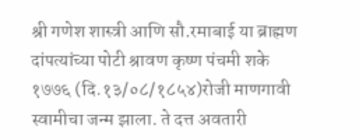श्री गणेश शास्त्री आणि सौ.रमाबाई या ब्राह्मण दांपत्यांच्या पोटी श्रावण कृष्ण पंचमी शके १७७६ (दि.१३/०८/१८५४)रोजी माणगावी स्वामीचा जन्म झाला. ते दत्त अवतारी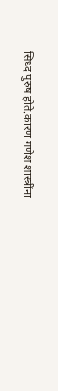सिध्द पुरुष होते.कारण गणेश शास्त्रींना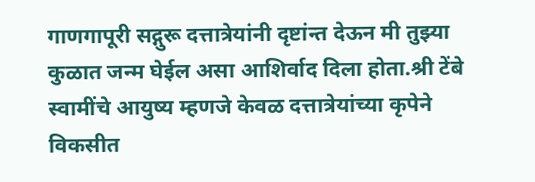गाणगापूरी सद्गुरू दत्तात्रेयांनी दृष्टांन्त देऊन मी तुझ्या कुळात जन्म घेईल असा आशिर्वाद दिला होता.श्री टेंबे स्वामींचे आयुष्य म्हणजे केवळ दत्तात्रेयांच्या कृपेने विकसीत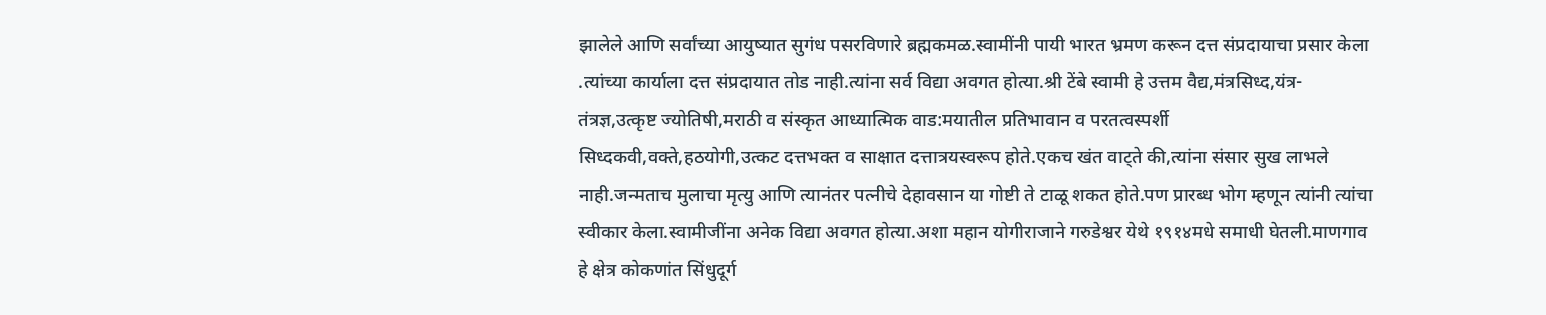झालेले आणि सर्वांच्या आयुष्यात सुगंध पसरविणारे ब्रह्मकमळ.स्वामींनी पायी भारत भ्रमण करून दत्त संप्रदायाचा प्रसार केला .त्यांच्या कार्याला दत्त संप्रदायात तोड नाही.त्यांना सर्व विद्या अवगत होत्या.श्री टेंबे स्वामी हे उत्तम वैद्य,मंत्रसिध्द,यंत्र- तंत्रज्ञ,उत्कृष्ट ज्योतिषी,मराठी व संस्कृत आध्यात्मिक वाड:मयातील प्रतिभावान व परतत्वस्पर्शी सिध्दकवी,वक्ते,हठयोगी,उत्कट दत्तभक्त व साक्षात दत्तात्रयस्वरूप होते.एकच खंत वाट्ते की,त्यांना संसार सुख लाभले नाही.जन्मताच मुलाचा मृत्यु आणि त्यानंतर पत्नीचे देहावसान या गोष्टी ते टाळू शकत होते.पण प्रारब्ध भोग म्हणून त्यांनी त्यांचा स्वीकार केला.स्वामीजींना अनेक विद्या अवगत होत्या.अशा महान योगीराजाने गरुडेश्वर येथे १९१४मधे समाधी घेतली.माणगाव हे क्षेत्र कोकणांत सिंधुदूर्ग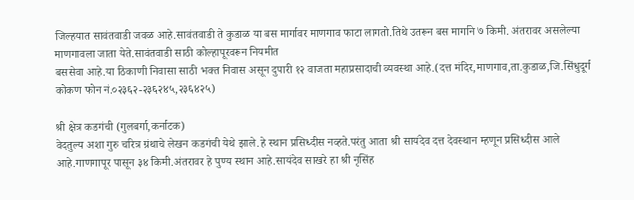जिल्हयात सावंतवाडी जवळ आहे.सावंतवाडी ते कुडाळ या बस मार्गावर माणगाव फाटा लागतो.तिथे उतरून बस मार्गाने ७ किमी. अंतरावर असलेल्या माणगावला जाता येते.सावंतवाडी साठी कोल्हापूरवरून नियमीत
बससेवा आहे.या ठिकाणी निवासा साठी भक्त निवास असून दुपारी १२ वाजता महाप्रसादाची व्यवस्था आहे.(दत्त मंदिर,माणगाव,ता.कुडाळ,जि.सिंधुदूर्ग कोकण फोन नं.०२३६२-२३६२४५,२३६४२५)

श्री क्षेत्र कडगंची (गुलबर्गा,कर्नाटक)
वेदतुल्य अशा गुरु चरित्र ग्रंथाचे लेखन कडगंची येथे झाले.हे स्थान प्रसिध्दीस नव्हते.परंतु आता श्री सायंदेव दत्त देवस्थान म्हणून प्रसिध्दीस आले आहे.गाणगापूर पासून ३४ किमी.अंतरावर हे पुण्य स्थान आहे.सायंदेव साखरे हा श्री नृसिंह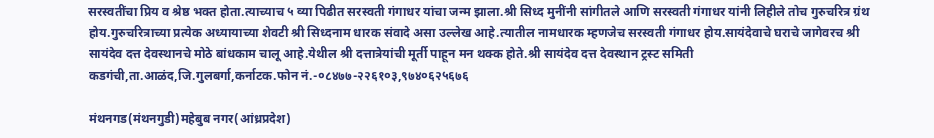सरस्वतींचा प्रिय व श्रेष्ठ भक्त होता.त्याच्याच ५ व्या पिढीत सरस्वती गंगाधर यांचा जन्म झाला.श्री सिध्द मुनींनी सांगीतले आणि सरस्वती गंगाधर यांनी लिहीले तोच गुरुचरित्र ग्रंथ होय.गुरुचरित्राच्या प्रत्येक अध्यायाच्या शेवटी श्री सिध्दनाम धारक संवादे असा उल्लेख आहे.त्यातील नामधारक म्हणजेच सरस्वती गंगाधर होय.सायंदेवाचे घराचे जागेवरच श्री सायंदेव दत्त देवस्थानचे मोठे बांधकाम चालू आहे.येथील श्री दत्तात्रेयांची मूर्ती पाहून मन थक्क होते.श्री सायंदेव दत्त देवस्थान ट्रस्ट समिती कडगंची,ता.आळंद,जि.गुलबर्गा,कर्नाटक.फोन नं.-०८४७७-२२६१०३,९७४०६२५६७६

मंथनगड(मंथनगुडी)महेबुब नगर(आंध्रप्रदेश)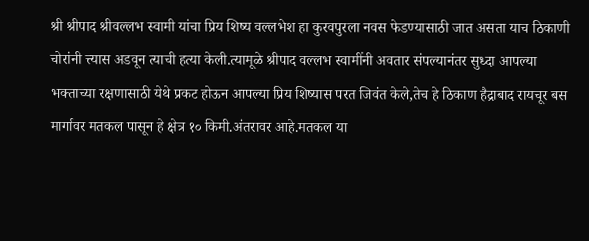श्री श्रीपाद श्रीवल्लभ स्वामी यांचा प्रिय शिष्य वल्लभेश हा कुरवपुरला नवस फेडण्यासाठी जात असता याच ठिकाणी चोरांनी त्त्यास अडवून त्याची हत्या केली.त्यामूळे श्रीपाद वल्लभ स्वामींनी अवतार संपल्यानंतर सुध्दा आपल्या भक्ताच्या रक्षणासाठी येथे प्रकट होऊन आपल्या प्रिय शिष्यास परत जिवंत केले,तेच हे ठिकाण हैद्राबाद रायचूर बस मार्गावर मतकल पासून हे क्षेत्र १० किमी.अंतरावर आहे.मतकल या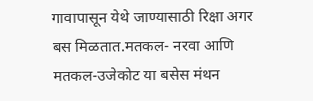गावापासून येथे जाण्यासाठी रिक्षा अगर बस मिळतात.मतकल- नरवा आणि मतकल-उजेकोट या बसेस मंथन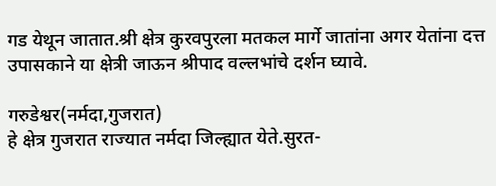गड येथून जातात.श्री क्षेत्र कुरवपुरला मतकल मार्गे जातांना अगर येतांना दत्त उपासकाने या क्षेत्री जाऊन श्रीपाद वल्लभांचे दर्शन घ्यावे.

गरुडेश्वर(नर्मदा,गुजरात)
हे क्षेत्र गुजरात राज्यात नर्मदा जिल्ह्यात येते.सुरत-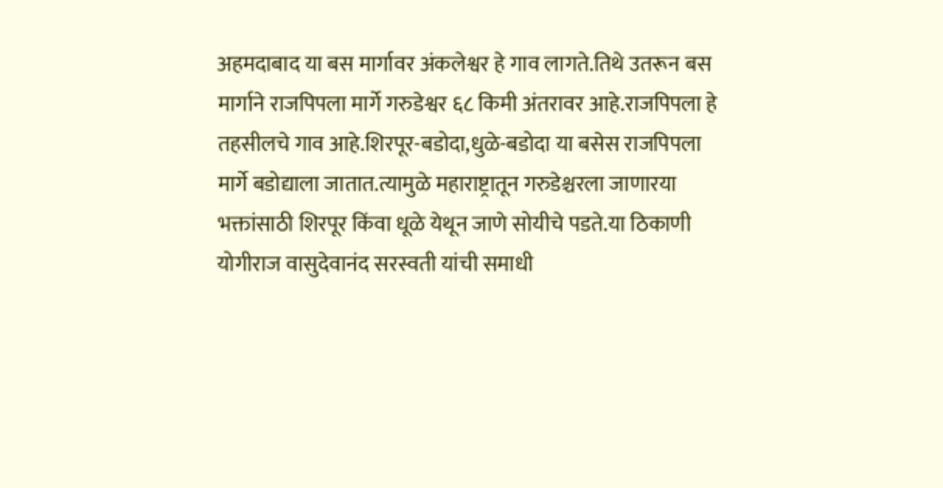अहमदाबाद या बस मार्गावर अंकलेश्वर हे गाव लागते.तिथे उतरून बस मार्गाने राजपिपला मार्गे गरुडेश्वर ६८ किमी अंतरावर आहे.राजपिपला हे तहसीलचे गाव आहे.शिरपूर-बडोदा,धुळे-बडोदा या बसेस राजपिपला मार्गे बडोद्याला जातात.त्यामुळे महाराष्ट्रातून गरुडेश्चरला जाणारया भक्तांसाठी शिरपूर किंवा धूळे येथून जाणे सोयीचे पडते.या ठिकाणी योगीराज वासुदेवानंद सरस्वती यांची समाधी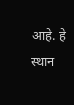आहे. हे स्थान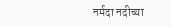नर्मदा नदीच्या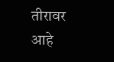तीरावर आहे